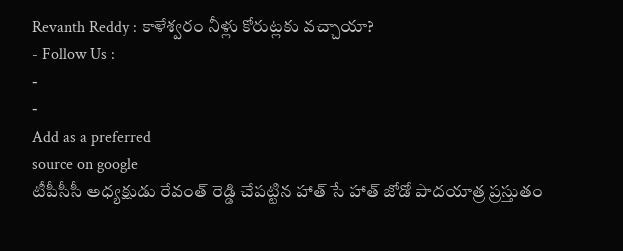Revanth Reddy : కాళేశ్వరం నీళ్లు కోరుట్లకు వచ్చాయా?
- Follow Us :
-
-
Add as a preferred
source on google
టీపీసీసీ అధ్యక్షుడు రేవంత్ రెడ్డి చేపట్టిన హాత్ సే హాత్ జోడో పాదయాత్ర ప్రస్తుతం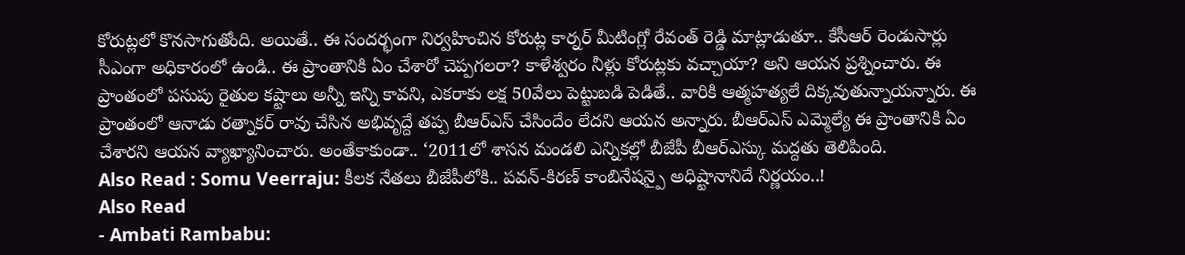కోరుట్లలో కొనసాగుతోంది. అయితే.. ఈ సందర్భంగా నిర్వహించిన కోరుట్ల కార్నర్ మీటింగ్లో రేవంత్ రెడ్డి మాట్లాడుతూ.. కేసీఆర్ రెండుసార్లు సీఎంగా అధికారంలో ఉండి.. ఈ ప్రాంతానికి ఏం చేశారో చెప్పగలరా? కాళేశ్వరం నీళ్లు కోరుట్లకు వచ్చాయా? అని ఆయన ప్రశ్నించారు. ఈ ప్రాంతంలో పసుపు రైతుల కష్టాలు అన్నీ ఇన్ని కావని, ఎకరాకు లక్ష 50వేలు పెట్టుబడి పెడితే.. వారికి ఆత్మహత్యలే దిక్కవుతున్నాయన్నారు. ఈ ప్రాంతంలో ఆనాడు రత్నాకర్ రావు చేసిన అభివృద్దే తప్ప బీఆర్ఎస్ చేసిందేం లేదని ఆయన అన్నారు. బీఆర్ఎస్ ఎమ్మెల్యే ఈ ప్రాంతానికి ఏం చేశారని ఆయన వ్యాఖ్యానించారు. అంతేకాకుండా.. ‘2011లో శాసన మండలి ఎన్నికల్లో బీజేపీ బీఆర్ఎస్కు మద్దతు తెలిపింది.
Also Read : Somu Veerraju: కీలక నేతలు బీజేపీలోకి.. పవన్-కిరణ్ కాంబినేషన్పై అధిష్టానానిదే నిర్ణయం..!
Also Read
- Ambati Rambabu: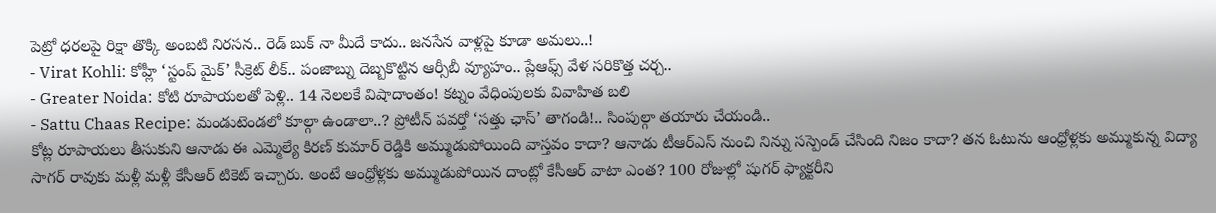పెట్రో ధరలపై రిక్షా తొక్కి అంబటి నిరసన.. రెడ్ బుక్ నా మీదే కాదు.. జనసేన వాళ్లపై కూడా అమలు..!
- Virat Kohli: కోహ్లీ ‘స్టంప్ మైక్’ సీక్రెట్ లీక్.. పంజాబ్ను దెబ్బకొట్టిన ఆర్సీబీ వ్యూహం.. ప్లేఆఫ్స్ వేళ సరికొత్త చర్చ..
- Greater Noida: కోటి రూపాయలతో పెళ్లి.. 14 నెలలకే విషాదాంతం! కట్నం వేధింపులకు వివాహిత బలి
- Sattu Chaas Recipe: మండుటెండలో కూల్గా ఉండాలా..? ప్రోటీన్ పవర్తో ‘సత్తు ఛాస్’ తాగండి!.. సింపుల్గా తయారు చేయండి..
కోట్ల రూపాయలు తీసుకుని ఆనాడు ఈ ఎమ్మెల్యే కిరణ్ కుమార్ రెడ్డికి అమ్ముడుపోయింది వాస్తవం కాదా? ఆనాడు టీఆర్ఎస్ నుంచి నిన్ను సస్పెండ్ చేసింది నిజం కాదా? తన ఓటును ఆంధ్రోళ్లకు అమ్ముకున్న విద్యా సాగర్ రావుకు మళ్లీ మళ్లీ కేసీఆర్ టికెట్ ఇచ్చారు. అంటే ఆంధ్రోళ్లకు అమ్ముడుపోయిన దాంట్లో కేసీఆర్ వాటా ఎంత? 100 రోజుల్లో షుగర్ ఫ్యాక్టరీని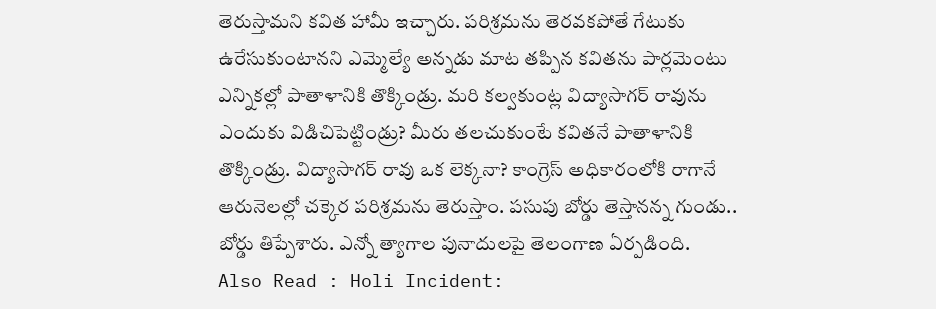తెరుస్తామని కవిత హామీ ఇచ్చారు. పరిశ్రమను తెరవకపోతే గేటుకు ఉరేసుకుంటానని ఎమ్మెల్యే అన్నడు మాట తప్పిన కవితను పార్లమెంటు ఎన్నికల్లో పాతాళానికి తొక్కిండ్రు. మరి కల్వకుంట్ల విద్యాసాగర్ రావును ఎందుకు విడిచిపెట్టిండ్రు? మీరు తలచుకుంటే కవితనే పాతాళానికి తొక్కిండ్రు. విద్యాసాగర్ రావు ఒక లెక్కనా? కాంగ్రెస్ అధికారంలోకి రాగానే ఆరునెలల్లో చక్కెర పరిశ్రమను తెరుస్తాం. పసుపు బోర్డు తెస్తానన్న గుండు.. బోర్డు తిప్పేశారు. ఎన్నో త్యాగాల పునాదులపై తెలంగాణ ఏర్పడింది.
Also Read : Holi Incident: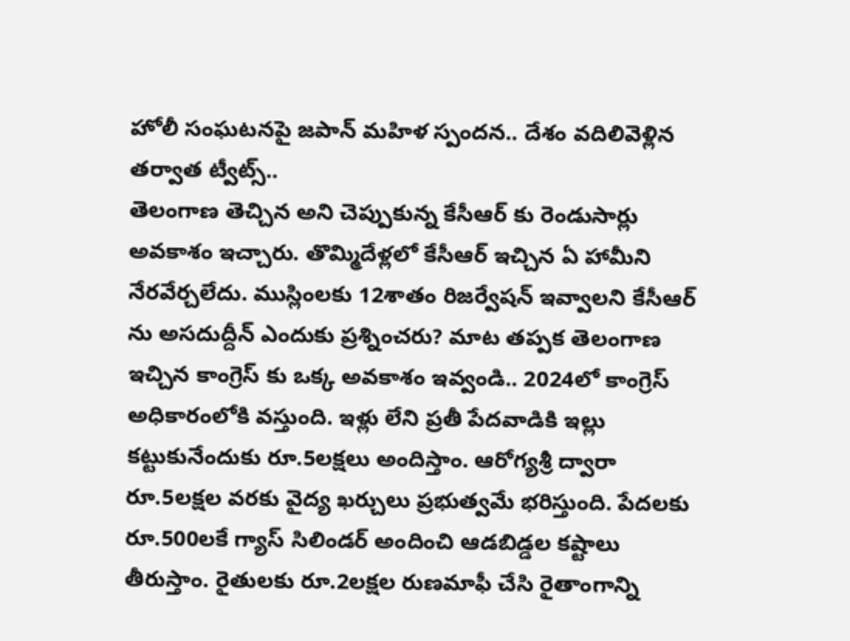హోలీ సంఘటనపై జపాన్ మహిళ స్పందన.. దేశం వదిలివెళ్లిన తర్వాత ట్వీట్స్..
తెలంగాణ తెచ్చిన అని చెప్పుకున్న కేసీఆర్ కు రెండుసార్లు అవకాశం ఇచ్చారు. తొమ్మిదేళ్లలో కేసీఆర్ ఇచ్చిన ఏ హామీని నేరవేర్చలేదు. ముస్లింలకు 12శాతం రిజర్వేషన్ ఇవ్వాలని కేసీఆర్ ను అసదుద్దీన్ ఎందుకు ప్రశ్నించరు? మాట తప్పక తెలంగాణ ఇచ్చిన కాంగ్రెస్ కు ఒక్క అవకాశం ఇవ్వండి.. 2024లో కాంగ్రెస్ అధికారంలోకి వస్తుంది. ఇళ్లు లేని ప్రతీ పేదవాడికి ఇల్లు కట్టుకునేందుకు రూ.5లక్షలు అందిస్తాం. ఆరోగ్యశ్రీ ద్వారా రూ.5లక్షల వరకు వైద్య ఖర్చులు ప్రభుత్వమే భరిస్తుంది. పేదలకు రూ.500లకే గ్యాస్ సిలిండర్ అందించి ఆడబిడ్డల కష్టాలు తీరుస్తాం. రైతులకు రూ.2లక్షల రుణమాఫీ చేసి రైతాంగాన్ని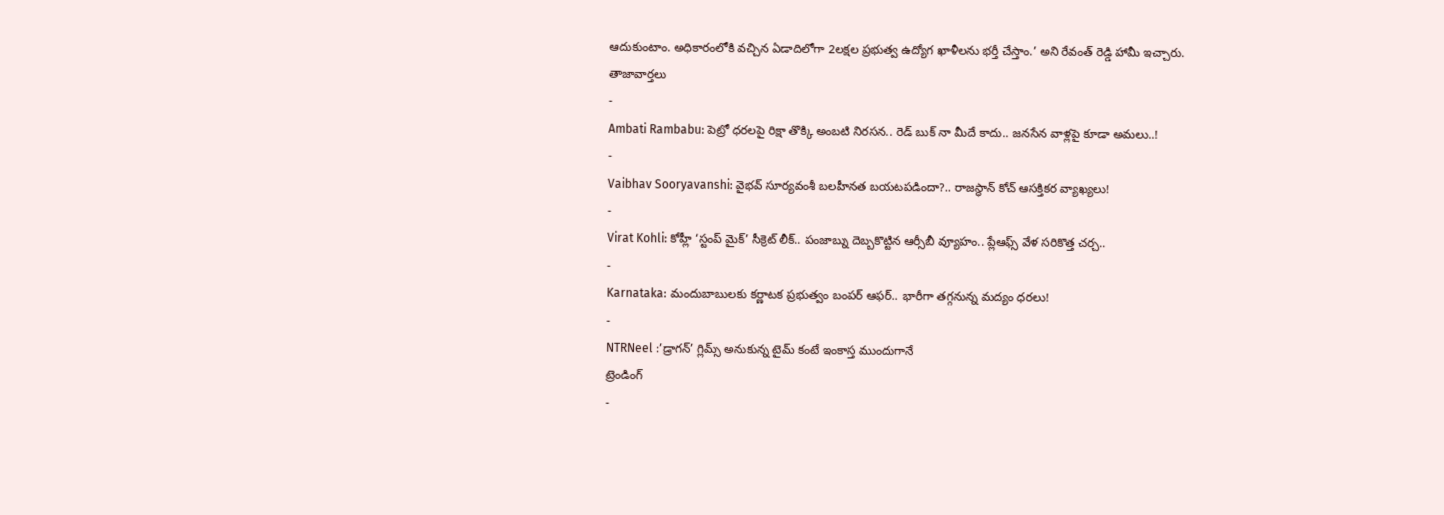ఆదుకుంటాం. అధికారంలోకి వచ్చిన ఏడాదిలోగా 2లక్షల ప్రభుత్వ ఉద్యోగ ఖాళీలను భర్తీ చేస్తాం.’ అని రేవంత్ రెడ్డి హామీ ఇచ్చారు.
తాజావార్తలు
-
Ambati Rambabu: పెట్రో ధరలపై రిక్షా తొక్కి అంబటి నిరసన.. రెడ్ బుక్ నా మీదే కాదు.. జనసేన వాళ్లపై కూడా అమలు..!
-
Vaibhav Sooryavanshi: వైభవ్ సూర్యవంశీ బలహీనత బయటపడిందా?.. రాజస్థాన్ కోచ్ ఆసక్తికర వ్యాఖ్యలు!
-
Virat Kohli: కోహ్లీ ‘స్టంప్ మైక్’ సీక్రెట్ లీక్.. పంజాబ్ను దెబ్బకొట్టిన ఆర్సీబీ వ్యూహం.. ప్లేఆఫ్స్ వేళ సరికొత్త చర్చ..
-
Karnataka: మందుబాబులకు కర్ణాటక ప్రభుత్వం బంపర్ ఆఫర్.. భారీగా తగ్గనున్న మద్యం ధరలు!
-
NTRNeel :’డ్రాగన్’ గ్లిమ్స్ అనుకున్న టైమ్ కంటే ఇంకాస్త ముందుగానే
ట్రెండింగ్
-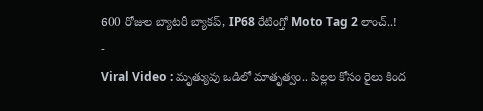600 రోజుల బ్యాటరీ బ్యాకప్, IP68 రేటింగ్తో Moto Tag 2 లాంచ్..!
-
Viral Video : మృత్యువు ఒడిలో మాతృత్వం.. పిల్లల కోసం రైలు కింద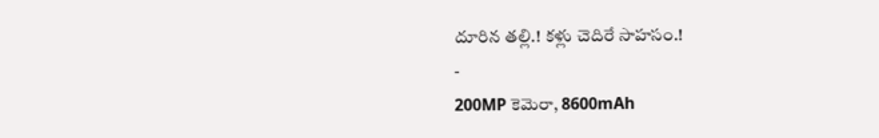దూరిన తల్లి.! కళ్లు చెదిరే సాహసం.!
-
200MP కెమెరా, 8600mAh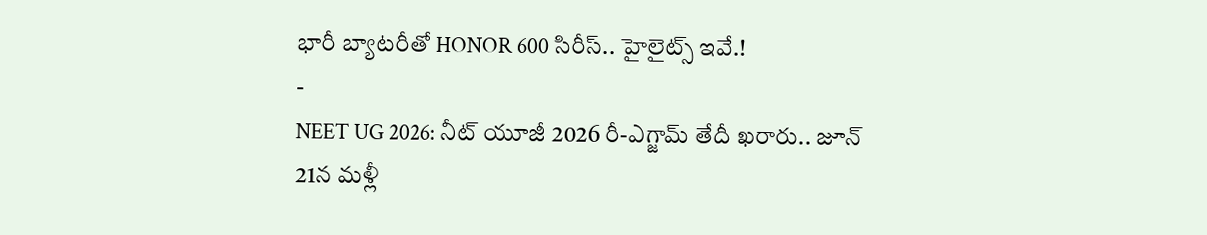భారీ బ్యాటరీతో HONOR 600 సిరీస్.. హైలైట్స్ ఇవే.!
-
NEET UG 2026: నీట్ యూజీ 2026 రీ-ఎగ్జామ్ తేదీ ఖరారు.. జూన్ 21న మళ్లీ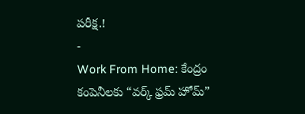పరీక్ష.!
-
Work From Home: కేంద్రం కంపెనీలకు “వర్క్ ఫ్రమ్ హోమ్”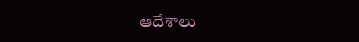ఆదేశాలు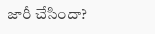జారీ చేసిందా?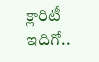క్లారిటీ ఇదిగో..